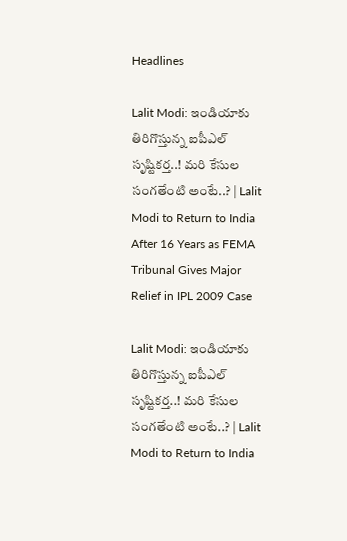Headlines

Lalit Modi: ఇండియాకు తిరిగొస్తున్న ఐపీఎల్ సృష్టికర్త..! మరి కేసుల సంగతేంటి అంటే..? | Lalit Modi to Return to India After 16 Years as FEMA Tribunal Gives Major Relief in IPL 2009 Case

Lalit Modi: ఇండియాకు తిరిగొస్తున్న ఐపీఎల్ సృష్టికర్త..! మరి కేసుల సంగతేంటి అంటే..? | Lalit Modi to Return to India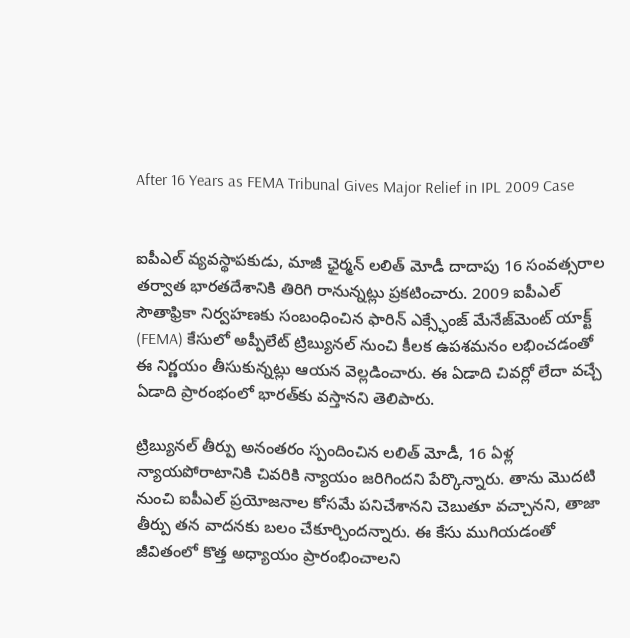After 16 Years as FEMA Tribunal Gives Major Relief in IPL 2009 Case


ఐపీఎల్ వ్యవస్థాపకుడు, మాజీ ఛైర్మన్ లలిత్ మోడీ దాదాపు 16 సంవత్సరాల తర్వాత భారతదేశానికి తిరిగి రానున్నట్లు ప్రకటించారు. 2009 ఐపీఎల్ సౌతాఫ్రికా నిర్వహణకు సంబంధించిన ఫారిన్ ఎక్స్ఛేంజ్ మేనేజ్‌మెంట్ యాక్ట్ (FEMA) కేసులో అప్పీలేట్ ట్రిబ్యునల్ నుంచి కీలక ఉపశమనం లభించడంతో ఈ నిర్ణయం తీసుకున్నట్లు ఆయన వెల్లడించారు. ఈ ఏడాది చివర్లో లేదా వచ్చే ఏడాది ప్రారంభంలో భారత్‌కు వస్తానని తెలిపారు.

ట్రిబ్యునల్ తీర్పు అనంతరం స్పందించిన లలిత్ మోడీ, 16 ఏళ్ల న్యాయపోరాటానికి చివరికి న్యాయం జరిగిందని పేర్కొన్నారు. తాను మొదటి నుంచి ఐపీఎల్ ప్రయోజనాల కోసమే పనిచేశానని చెబుతూ వచ్చానని, తాజా తీర్పు తన వాదనకు బలం చేకూర్చిందన్నారు. ఈ కేసు ముగియడంతో జీవితంలో కొత్త అధ్యాయం ప్రారంభించాలని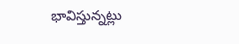భావిస్తున్నట్లు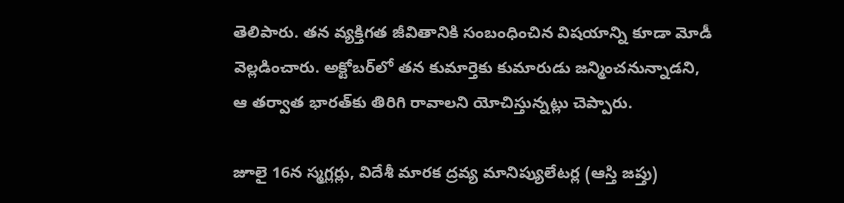తెలిపారు. తన వ్యక్తిగత జీవితానికి సంబంధించిన విషయాన్ని కూడా మోడీ వెల్లడించారు. అక్టోబర్‌లో తన కుమార్తెకు కుమారుడు జన్మించనున్నాడని, ఆ తర్వాత భారత్‌కు తిరిగి రావాలని యోచిస్తున్నట్లు చెప్పారు.

జూలై 16న స్మగ్లర్లు, విదేశీ మారక ద్రవ్య మానిప్యులేటర్ల (ఆస్తి జప్తు)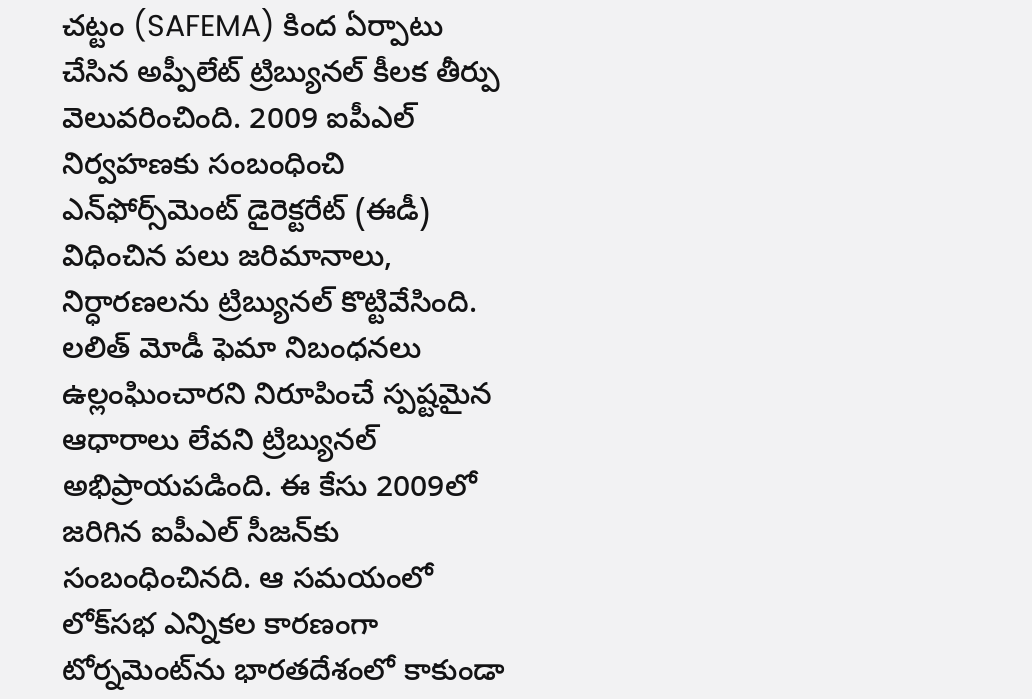చట్టం (SAFEMA) కింద ఏర్పాటు చేసిన అప్పీలేట్ ట్రిబ్యునల్ కీలక తీర్పు వెలువరించింది. 2009 ఐపీఎల్ నిర్వహణకు సంబంధించి ఎన్‌ఫోర్స్‌మెంట్ డైరెక్టరేట్ (ఈడీ) విధించిన పలు జరిమానాలు, నిర్ధారణలను ట్రిబ్యునల్ కొట్టివేసింది. లలిత్ మోడీ ఫెమా నిబంధనలు ఉల్లంఘించారని నిరూపించే స్పష్టమైన ఆధారాలు లేవని ట్రిబ్యునల్ అభిప్రాయపడింది. ఈ కేసు 2009లో జరిగిన ఐపీఎల్ సీజన్‌కు సంబంధించినది. ఆ సమయంలో లోక్‌సభ ఎన్నికల కారణంగా టోర్నమెంట్‌ను భారతదేశంలో కాకుండా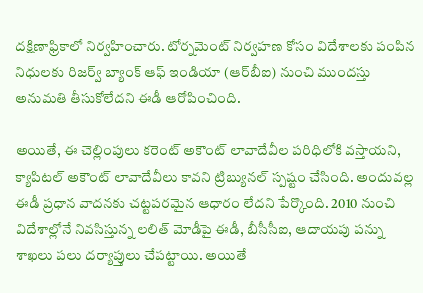దక్షిణాఫ్రికాలో నిర్వహించారు. టోర్నమెంట్ నిర్వహణ కోసం విదేశాలకు పంపిన నిధులకు రిజర్వ్ బ్యాంక్ ఆఫ్ ఇండియా (ఆర్‌బీఐ) నుంచి ముందస్తు అనుమతి తీసుకోలేదని ఈడీ ఆరోపించింది.

అయితే, ఈ చెల్లింపులు కరెంట్ అకౌంట్ లావాదేవీల పరిధిలోకి వస్తాయని, క్యాపిటల్ అకౌంట్ లావాదేవీలు కావని ట్రిబ్యునల్ స్పష్టం చేసింది. అందువల్ల ఈడీ ప్రధాన వాదనకు చట్టపరమైన ఆధారం లేదని పేర్కొంది. 2010 నుంచి విదేశాల్లోనే నివసిస్తున్న లలిత్ మోడీపై ఈడీ, బీసీసీఐ, ఆదాయపు పన్ను శాఖలు పలు దర్యాప్తులు చేపట్టాయి. అయితే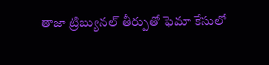తాజా ట్రిబ్యునల్ తీర్పుతో ఫెమా కేసులో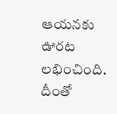ఆయనకు ఊరట లభించింది. దీంతో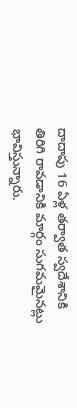దాదాపు 16 ఏళ్ల తర్వాత స్వదేశానికి తిరిగి రావడానికి మార్గం సుగమమైనట్లు భావిస్తున్నారు.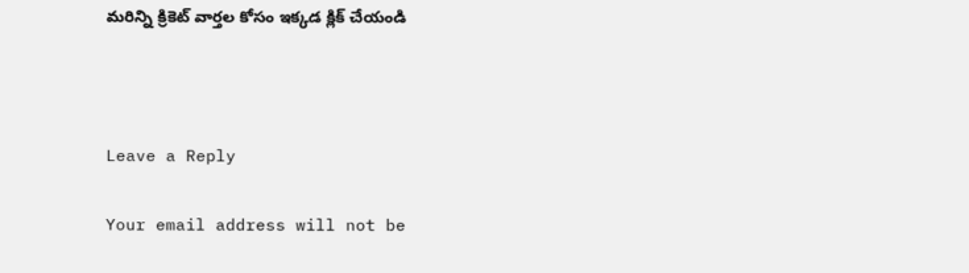మరిన్ని క్రికెట్ వార్తల కోసం ఇక్కడ క్లిక్ చేయండి



Leave a Reply

Your email address will not be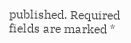published. Required fields are marked *